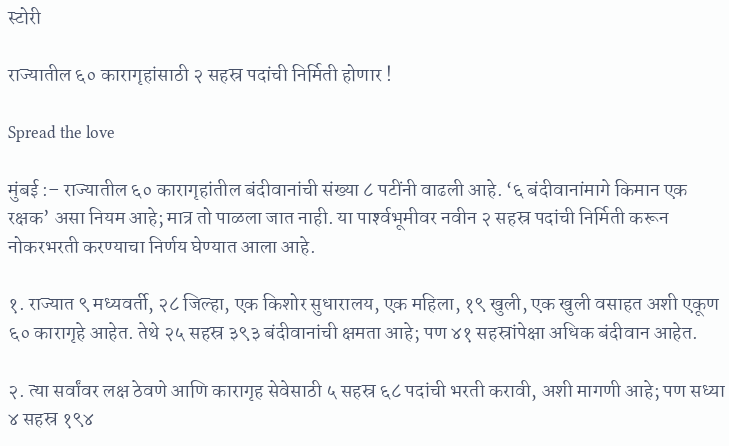स्टोरी

राज्‍यातील ६० कारागृहांसाठी २ सहस्र पदांची निर्मिती होणार !

Spread the love

मुंबई :– राज्‍यातील ६० कारागृहांतील बंदीवानांची संख्‍या ८ पटींनी वाढली आहे. ‘६ बंदीवानांमागे किमान एक रक्षक’ असा नियम आहे; मात्र तो पाळला जात नाही. या पार्श्‍वभूमीवर नवीन २ सहस्र पदांची निर्मिती करून नोकरभरती करण्‍याचा निर्णय घेण्‍यात आला आहे.

१. राज्‍यात ९ मध्‍यवर्ती, २८ जिल्‍हा, एक किशोर सुधारालय, एक महिला, १९ खुली, एक खुली वसाहत अशी एकूण ६० कारागृहे आहेत. तेथे २५ सहस्र ३९३ बंदीवानांची क्षमता आहे; पण ४१ सहस्रांपेक्षा अधिक बंदीवान आहेत.

२. त्‍या सर्वांवर लक्ष ठेवणे आणि कारागृह सेवेसाठी ५ सहस्र ६८ पदांची भरती करावी, अशी मागणी आहे; पण सध्‍या ४ सहस्र १९४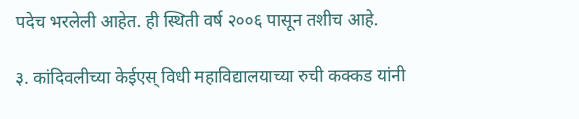पदेच भरलेली आहेत. ही स्‍थिती वर्ष २००६ पासून तशीच आहे.

३. कांदिवलीच्‍या केईएस् विधी महाविद्यालयाच्‍या रुची कक्‍कड यांनी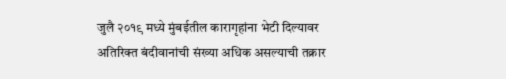जुलै २०१९ मध्‍ये मुंबईतील कारागृहांना भेटी दिल्‍यावर अतिरिक्‍त बंदीवानांची संख्‍या अधिक असल्‍याची तक्रार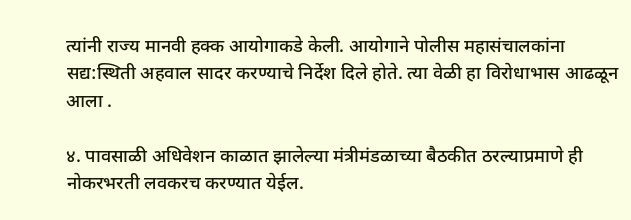त्‍यांनी राज्‍य मानवी हक्‍क आयोगाकडे केली. आयोगाने पोलीस महासंचालकांना सद्य:स्‍थिती अहवाल सादर करण्‍याचे निर्देश दिले होते. त्‍या वेळी हा विरोधाभास आढळून आला .

४. पावसाळी अधिवेशन काळात झालेल्‍या मंत्रीमंडळाच्‍या बैठकीत ठरल्‍याप्रमाणे ही नोकरभरती लवकरच करण्‍यात येईल.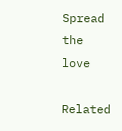Spread the love

Related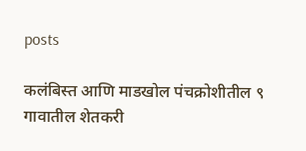posts

कलंबिस्त आणि माडखोल पंचक्रोशीतील ९ गावातील शेतकरी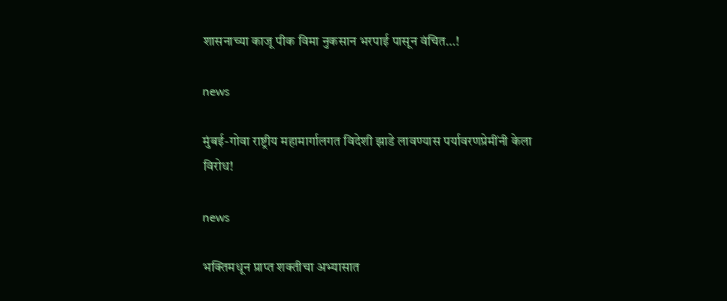शासनाच्या काजू पीक विमा नुकसान भरपाई पासून वंचित…!

news

मुंबई-गोवा राष्ट्रीय महामार्गालगत विदेशी झाडे लावण्यास पर्यावरणप्रेमींनी केला विरोध!

news

भक्तिमधून प्राप्त शक्तीचा अभ्यासात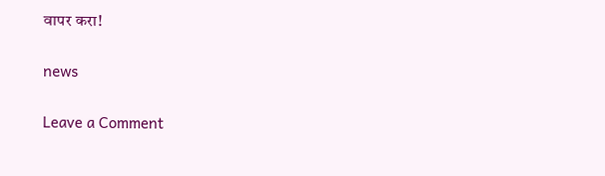वापर करा!

news

Leave a Comment